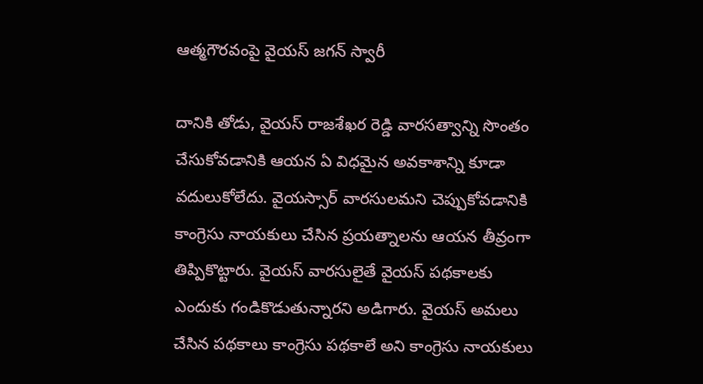ఆత్మగౌరవంపై వైయస్ జగన్ స్వారీ

దానికి తోడు, వైయస్ రాజశేఖర రెడ్డి వారసత్వాన్ని సొంతం చేసుకోవడానికి ఆయన ఏ విధమైన అవకాశాన్ని కూడా వదులుకోలేదు. వైయస్సార్ వారసులమని చెప్పుకోవడానికి కాంగ్రెసు నాయకులు చేసిన ప్రయత్నాలను ఆయన తీవ్రంగా తిప్పికొట్టారు. వైయస్ వారసులైతే వైయస్ పథకాలకు ఎందుకు గండికొడుతున్నారని అడిగారు. వైయస్ అమలు చేసిన పథకాలు కాంగ్రెసు పథకాలే అని కాంగ్రెసు నాయకులు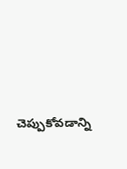చెప్పుకోవడాన్ని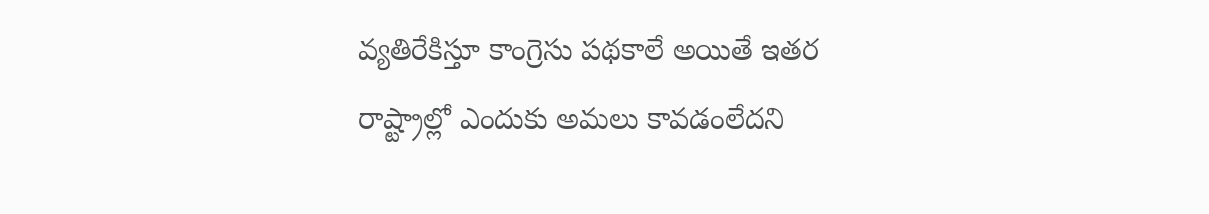వ్యతిరేకిస్తూ కాంగ్రెసు పథకాలే అయితే ఇతర రాష్ట్రాల్లో ఎందుకు అమలు కావడంలేదని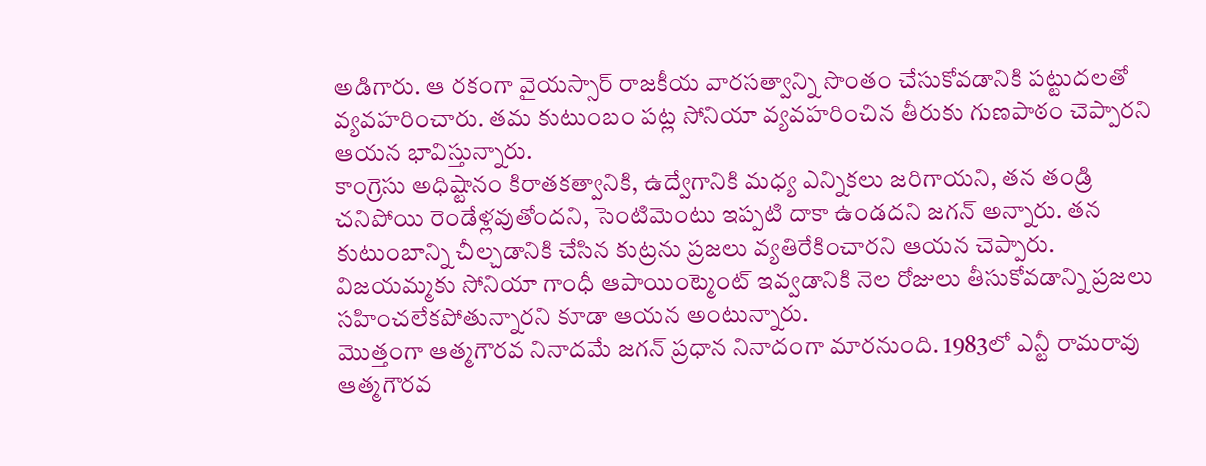అడిగారు. ఆ రకంగా వైయస్సార్ రాజకీయ వారసత్వాన్ని సొంతం చేసుకోవడానికి పట్టుదలతో వ్యవహరించారు. తమ కుటుంబం పట్ల సోనియా వ్యవహరించిన తీరుకు గుణపాఠం చెప్పారని ఆయన భావిస్తున్నారు.
కాంగ్రెసు అధిష్టానం కిరాతకత్వానికి, ఉద్వేగానికి మధ్య ఎన్నికలు జరిగాయని, తన తండ్రి చనిపోయి రెండేళ్లవుతోందని, సెంటిమెంటు ఇప్పటి దాకా ఉండదని జగన్ అన్నారు. తన కుటుంబాన్ని చీల్చడానికి చేసిన కుట్రను ప్రజలు వ్యతిరేకించారని ఆయన చెప్పారు. విజయమ్మకు సోనియా గాంధీ ఆపాయింట్మెంట్ ఇవ్వడానికి నెల రోజులు తీసుకోవడాన్ని ప్రజలు సహించలేకపోతున్నారని కూడా ఆయన అంటున్నారు.
మొత్తంగా ఆత్మగౌరవ నినాదమే జగన్ ప్రధాన నినాదంగా మారనుంది. 1983లో ఎన్టీ రామరావు ఆత్మగౌరవ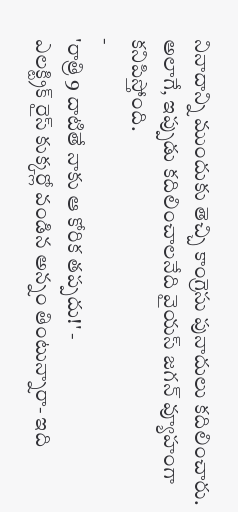నినాదాన్ని ముందుకు తెచ్చి కాంగ్రెసు పునాదులు కదిలించారు. అలాగే, ఇప్పుడు కదిలించాలనేది వైయస్ జగన్ వ్యూహంగా కనిపిస్తోంది.
-
'రాత్రి 9 దాటితే నాకు ఆ కోరిక తప్పదు!' -
ఎలక్ట్రిక్ రైస్ కుక్కర్లో వండిన అన్నం తింటున్నారా- ఇది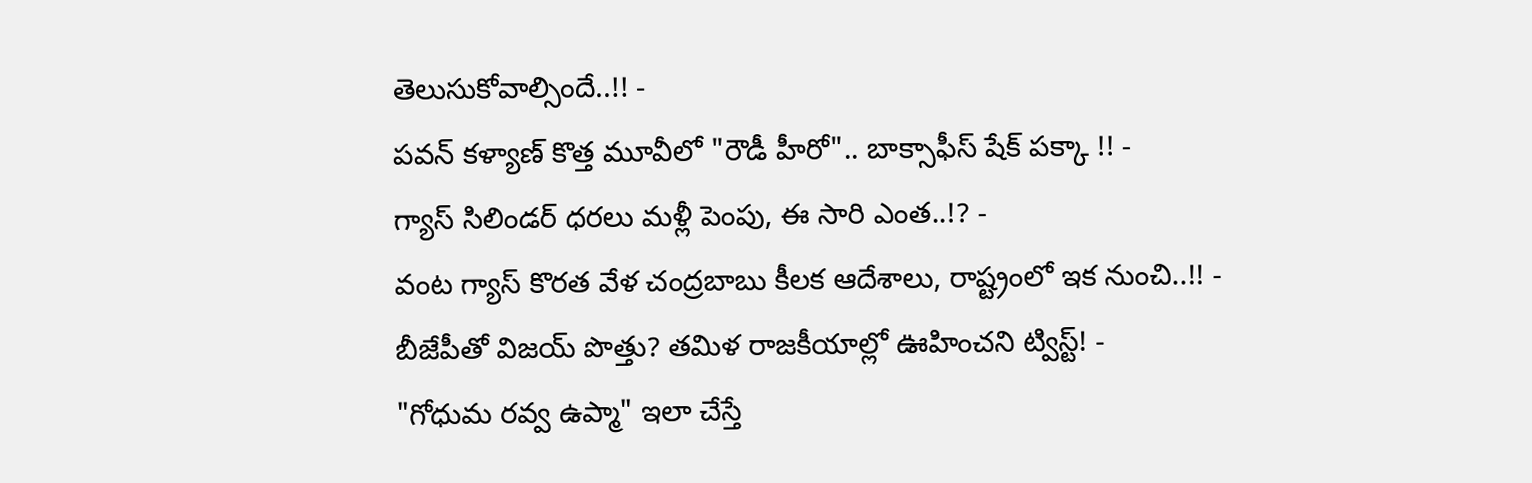తెలుసుకోవాల్సిందే..!! -
పవన్ కళ్యాణ్ కొత్త మూవీలో "రౌడీ హీరో".. బాక్సాఫీస్ షేక్ పక్కా !! -
గ్యాస్ సిలిండర్ ధరలు మళ్లీ పెంపు, ఈ సారి ఎంత..!? -
వంట గ్యాస్ కొరత వేళ చంద్రబాబు కీలక ఆదేశాలు, రాష్ట్రంలో ఇక నుంచి..!! -
బీజేపీతో విజయ్ పొత్తు? తమిళ రాజకీయాల్లో ఊహించని ట్విస్ట్! -
"గోధుమ రవ్వ ఉప్మా" ఇలా చేస్తే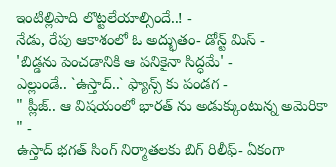ఇంటిల్లిపాది లొట్టలేయాల్సిందే..! -
నేడు, రేపు ఆకాశంలో ఓ అద్భుతం- డోన్ట్ మిస్ -
'బిడ్డను పెంచడానికి ఆ పనికైనా సిద్ధమే' -
ఎల్లుండే.. `ఉస్తాద్..` ఫ్యాన్స్ కు పండగ -
" ప్లీజ్.. ఆ విషయంలో భారత్ ను అడుక్కుంటున్న అమెరికా " -
ఉస్తాద్ భగత్ సింగ్ నిర్మాతలకు బిగ్ రిలీఫ్- ఏకంగా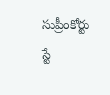సుప్రీంకోర్టు స్టే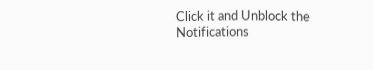Click it and Unblock the Notifications